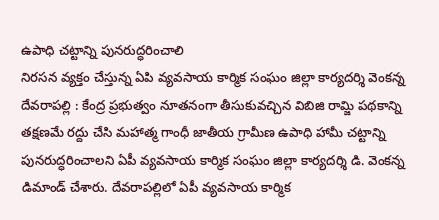ఉపాధి చట్టాన్ని పునరుద్ధరించాలి
నిరసన వ్యక్తం చేస్తున్న ఏపి వ్యవసాయ కార్మిక సంఘం జిల్లా కార్యదర్శి వెంకన్న
దేవరాపల్లి : కేంద్ర ప్రభుత్వం నూతనంగా తీసుకువచ్చిన విబిజి రామ్జి పథకాన్ని తక్షణమే రద్దు చేసి మహాత్మ గాంధీ జాతీయ గ్రామీణ ఉపాధి హామీ చట్టాన్ని పునరుద్ధరించాలని ఏపీ వ్యవసాయ కార్మిక సంఘం జిల్లా కార్యదర్శి డి. వెంకన్న డిమాండ్ చేశారు. దేవరాపల్లిలో ఏపీ వ్యవసాయ కార్మిక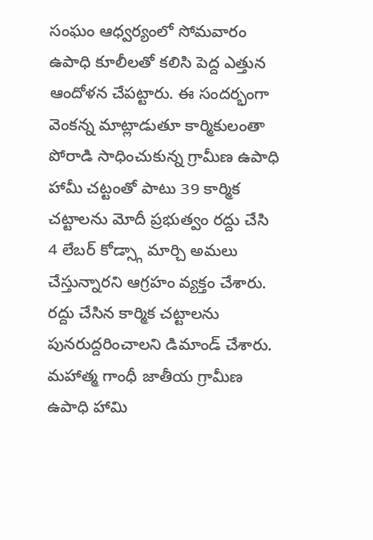సంఘం ఆధ్వర్యంలో సోమవారం ఉపాధి కూలీలతో కలిసి పెద్ద ఎత్తున ఆందోళన చేపట్టారు. ఈ సందర్భంగా వెంకన్న మాట్లాడుతూ కార్మికులంతా పోరాడి సాధించుకున్న గ్రామీణ ఉపాధి హామీ చట్టంతో పాటు 39 కార్మిక చట్టాలను మోదీ ప్రభుత్వం రద్దు చేసి 4 లేబర్ కోడ్స్గా మార్చి అమలు చేస్తున్నారని ఆగ్రహం వ్యక్తం చేశారు. రద్దు చేసిన కార్మిక చట్టాలను పునరుద్దరించాలని డిమాండ్ చేశారు. మహాత్మ గాంధీ జాతీయ గ్రామీణ ఉపాధి హామి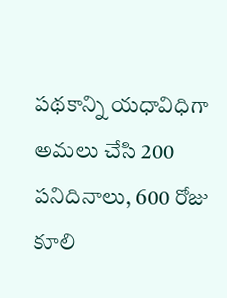పథకాన్ని యధావిధిగా అమలు చేసి 200 పనిదినాలు, 600 రోజు కూలి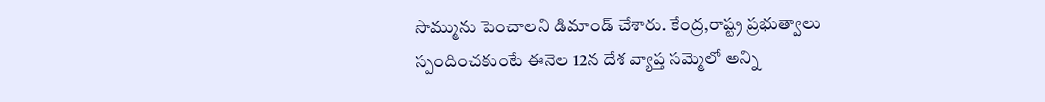సొమ్మును పెంచాలని డిమాండ్ చేశారు. కేంద్ర,రాష్ట్ర ప్రభుత్వాలు స్పందించకుంటే ఈనెల 12న దేశ వ్యాప్త సమ్మెలో అన్ని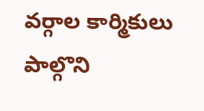వర్గాల కార్మికులు పాల్గొని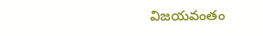విజయవంతం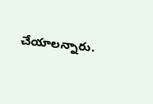చేయాలన్నారు.